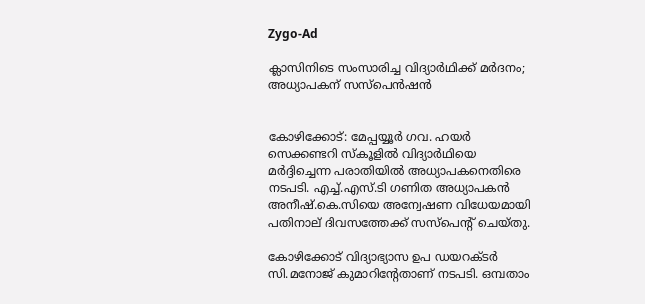Zygo-Ad

ക്ലാസിനിടെ സംസാരിച്ച വിദ്യാര്‍ഥിക്ക് മര്‍ദനം; അധ്യാപകന് സസ്പെൻഷൻ


കോഴിക്കോട്: മേപ്പയ്യൂർ ഗവ. ഹയർ സെക്കണ്ടറി സ്‌കൂളില്‍ വിദ്യാർഥിയെ മർദ്ദിച്ചെന്ന പരാതിയില്‍ അധ്യാപകനെതിരെ നടപടി. എച്ച്‌.എസ്.ടി ഗണിത അധ്യാപകൻ അനീഷ്.കെ.സിയെ അന്വേഷണ വിധേയമായി പതിനാല് ദിവസത്തേക്ക് സസ്പെന്റ് ചെയ്തു.

കോഴിക്കോട് വിദ്യാഭ്യാസ ഉപ ഡയറക്‌ടർ സി.മനോജ് കുമാറിൻ്റേതാണ് നടപടി. ഒമ്പതാം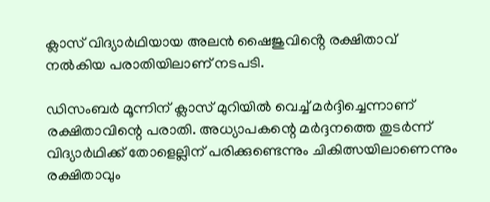ക്ലാസ് വിദ്യാർഥിയായ അലൻ ഷൈജുവിൻ്റെ രക്ഷിതാവ് നല്‍കിയ പരാതിയിലാണ് നടപടി.

ഡിസംബർ മൂന്നിന് ക്ലാസ് മുറിയില്‍ വെച്ച്‌ മർദ്ദിച്ചെന്നാണ് രക്ഷിതാവിന്റെ പരാതി. അധ്യാപകന്റെ മർദ്ദനത്തെ തുടർന്ന് വിദ്യാർഥിക്ക് തോളെല്ലിന് പരിക്കുണ്ടെന്നും ചികിത്സയിലാണെന്നും രക്ഷിതാവും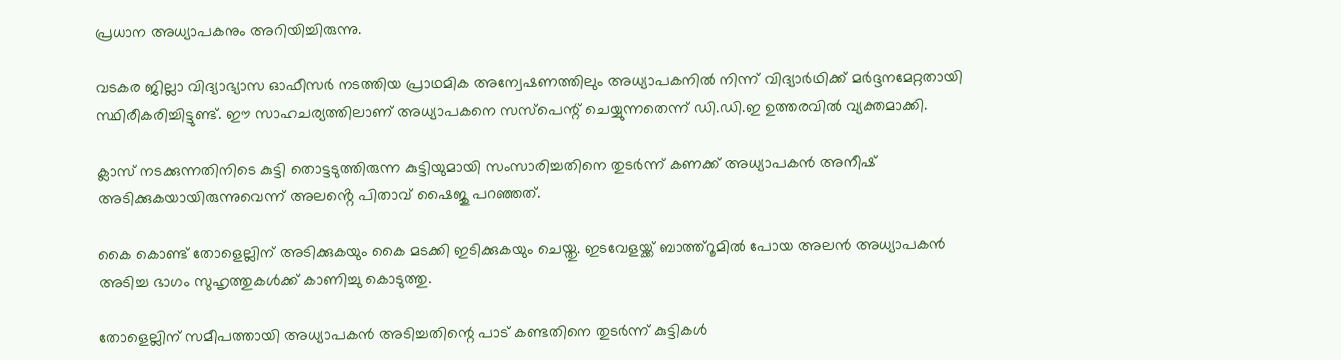പ്രധാന അധ്യാപകനും അറിയിച്ചിരുന്നു.

വടകര ജില്ലാ വിദ്യാഭ്യാസ ഓഫീസർ നടത്തിയ പ്രാഥമിക അന്വേഷണത്തിലും അധ്യാപകനില്‍ നിന്ന് വിദ്യാർഥിക്ക് മർദ്ദനമേറ്റതായി സ്ഥിരീകരിച്ചിട്ടുണ്ട്. ഈ സാഹചര്യത്തിലാണ് അധ്യാപകനെ സസ്പെന്റ് ചെയ്യുന്നതെന്ന് ഡി.ഡി.ഇ ഉത്തരവില്‍ വ്യക്തമാക്കി.

ക്ലാസ് നടക്കുന്നതിനിടെ കുട്ടി തൊട്ടടുത്തിരുന്ന കുട്ടിയുമായി സംസാരിച്ചതിനെ തുടർന്ന് കണക്ക് അധ്യാപകൻ അനീഷ് അടിക്കുകയായിരുന്നുവെന്ന് അലൻ്റെ പിതാവ് ഷൈജു പറഞ്ഞത്.

കൈ കൊണ്ട് തോളെല്ലിന് അടിക്കുകയും കൈ മടക്കി ഇടിക്കുകയും ചെയ്തു. ഇടവേളയ്ക്ക് ബാത്ത്റൂമില്‍ പോയ അലൻ അധ്യാപകൻ അടിച്ച ഭാഗം സുഹൃത്തുകള്‍ക്ക് കാണിച്ചു കൊടുത്തു.

തോളെല്ലിന് സമീപത്തായി അധ്യാപകൻ അടിച്ചതിന്റെ പാട് കണ്ടതിനെ തുടർന്ന് കുട്ടികള്‍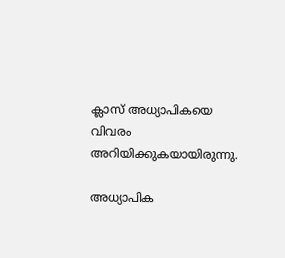ക്ലാസ് അധ്യാപികയെ വിവരം അറിയിക്കുകയായിരുന്നു.

അധ്യാപിക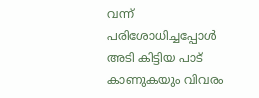വന്ന് പരിശോധിച്ചപ്പോള്‍ അടി കിട്ടിയ പാട് കാണുകയും വിവരം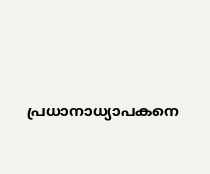പ്രധാനാധ്യാപകനെ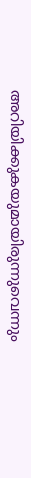അറിയിക്കുകയുമായിരുന്നുവെന്നും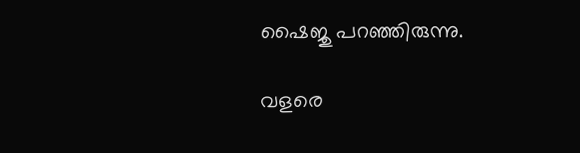ഷൈജു പറഞ്ഞിരുന്നു.

വളരെ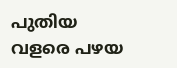പുതിയ വളരെ പഴയ